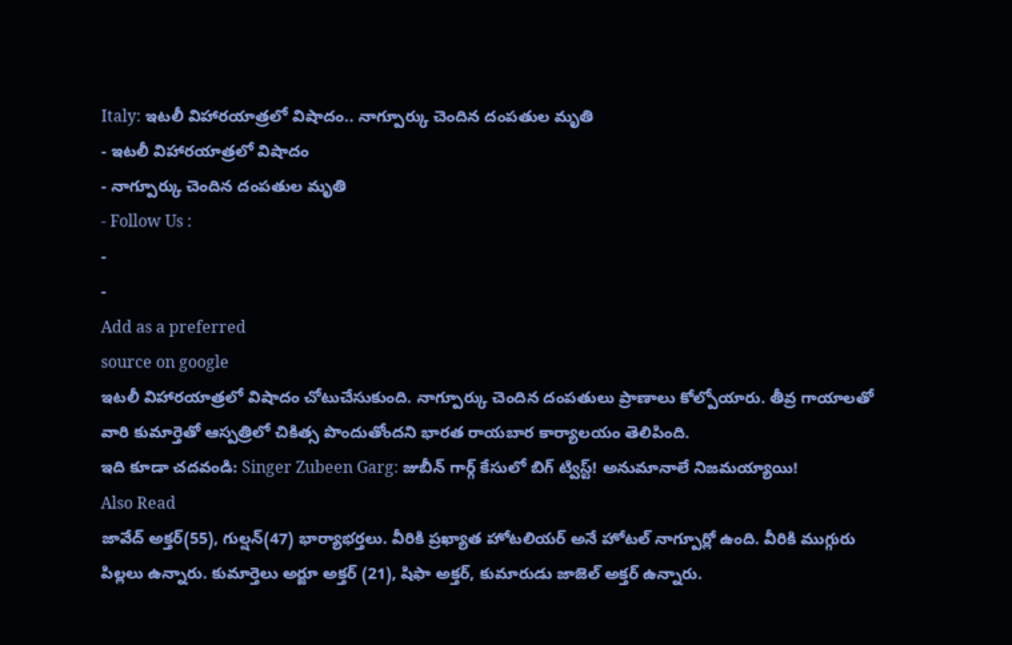Italy: ఇటలీ విహారయాత్రలో విషాదం.. నాగ్పూర్కు చెందిన దంపతుల మృతి
- ఇటలీ విహారయాత్రలో విషాదం
- నాగ్పూర్కు చెందిన దంపతుల మృతి
- Follow Us :
-
-
Add as a preferred
source on google
ఇటలీ విహారయాత్రలో విషాదం చోటుచేసుకుంది. నాగ్పూర్కు చెందిన దంపతులు ప్రాణాలు కోల్పోయారు. తీవ్ర గాయాలతో వారి కుమార్తెతో ఆస్పత్రిలో చికిత్స పొందుతోందని భారత రాయబార కార్యాలయం తెలిపింది.
ఇది కూడా చదవండి: Singer Zubeen Garg: జుబీన్ గార్గ్ కేసులో బిగ్ ట్విస్ట్! అనుమానాలే నిజమయ్యాయి!
Also Read
జావేద్ అక్తర్(55), గుల్షన్(47) భార్యాభర్తలు. వీరికి ప్రఖ్యాత హోటలియర్ అనే హోటల్ నాగ్పూర్లో ఉంది. వీరికి ముగ్గురు పిల్లలు ఉన్నారు. కుమార్తెలు అర్జూ అక్తర్ (21), షిఫా అక్తర్, కుమారుడు జాజెల్ అక్తర్ ఉన్నారు.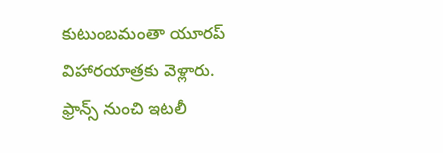కుటుంబమంతా యూరప్ విహారయాత్రకు వెళ్లారు. ఫ్రాన్స్ నుంచి ఇటలీ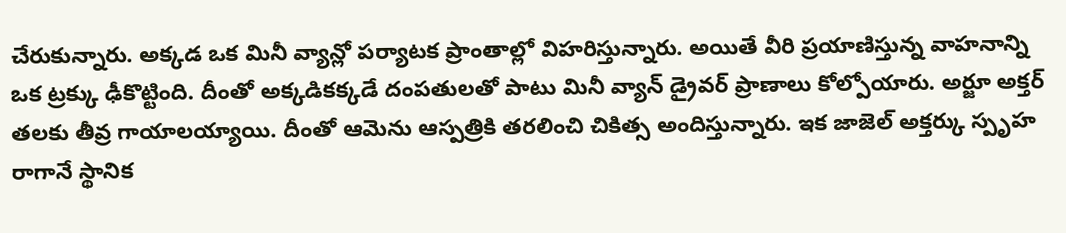చేరుకున్నారు. అక్కడ ఒక మినీ వ్యాన్లో పర్యాటక ప్రాంతాల్లో విహరిస్తున్నారు. అయితే వీరి ప్రయాణిస్తున్న వాహనాన్ని ఒక ట్రక్కు ఢీకొట్టింది. దీంతో అక్కడికక్కడే దంపతులతో పాటు మినీ వ్యాన్ డ్రైవర్ ప్రాణాలు కోల్పోయారు. అర్జూ అక్తర్ తలకు తీవ్ర గాయాలయ్యాయి. దీంతో ఆమెను ఆస్పత్రికి తరలించి చికిత్స అందిస్తున్నారు. ఇక జాజెల్ అక్తర్కు స్పృహ రాగానే స్థానిక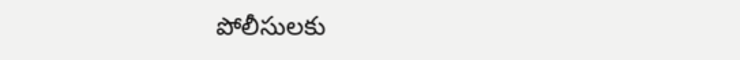పోలీసులకు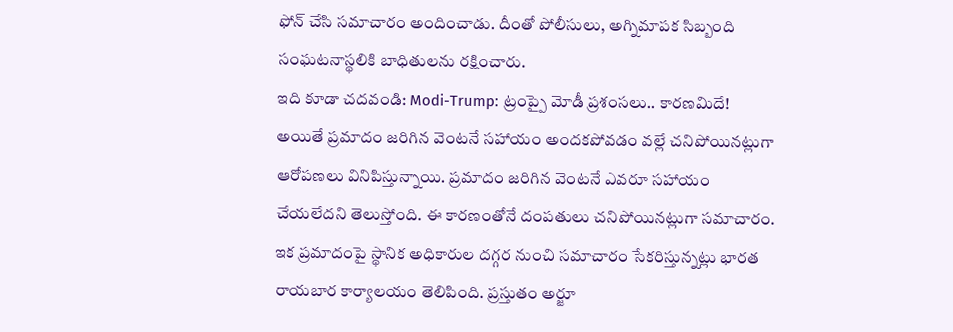ఫోన్ చేసి సమాచారం అందించాడు. దీంతో పోలీసులు, అగ్నిమాపక సిబ్బంది సంఘటనాస్థలికి బాధితులను రక్షించారు.
ఇది కూడా చదవండి: Modi-Trump: ట్రంప్పై మోడీ ప్రశంసలు.. కారణమిదే!
అయితే ప్రమాదం జరిగిన వెంటనే సహాయం అందకపోవడం వల్లే చనిపోయినట్లుగా ఆరోపణలు వినిపిస్తున్నాయి. ప్రమాదం జరిగిన వెంటనే ఎవరూ సహాయం చేయలేదని తెలుస్తోంది. ఈ కారణంతోనే దంపతులు చనిపోయినట్లుగా సమాచారం. ఇక ప్రమాదంపై స్థానిక అధికారుల దగ్గర నుంచి సమాచారం సేకరిస్తున్నట్లు భారత రాయబార కార్యాలయం తెలిపింది. ప్రస్తుతం అర్జూ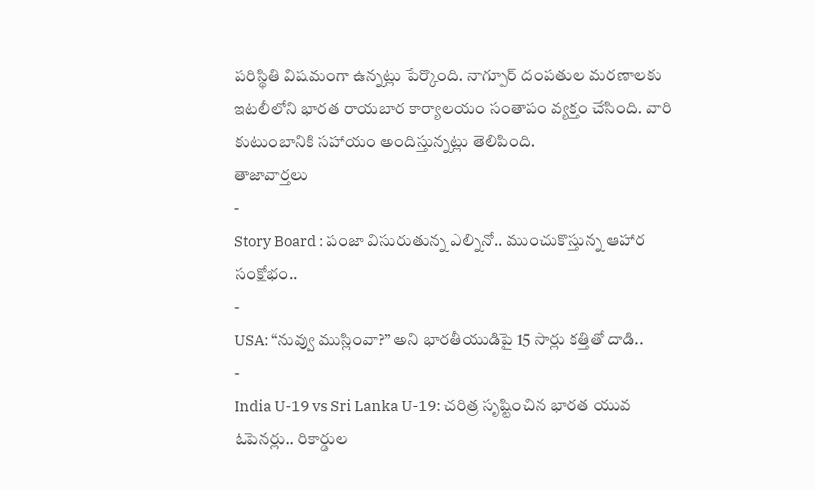పరిస్థితి విషమంగా ఉన్నట్లు పేర్కొంది. నాగ్పూర్ దంపతుల మరణాలకు ఇటలీలోని భారత రాయబార కార్యాలయం సంతాపం వ్యక్తం చేసింది. వారి కుటుంబానికి సహాయం అందిస్తున్నట్లు తెలిపింది.
తాజావార్తలు
-
Story Board : పంజా విసురుతున్న ఎల్నినో.. ముంచుకొస్తున్న ఆహార సంక్షోభం..
-
USA: “నువ్వు ముస్లింవా?” అని భారతీయుడిపై 15 సార్లు కత్తితో దాడి..
-
India U-19 vs Sri Lanka U-19: చరిత్ర సృష్టించిన భారత యువ ఓపెనర్లు.. రికార్డుల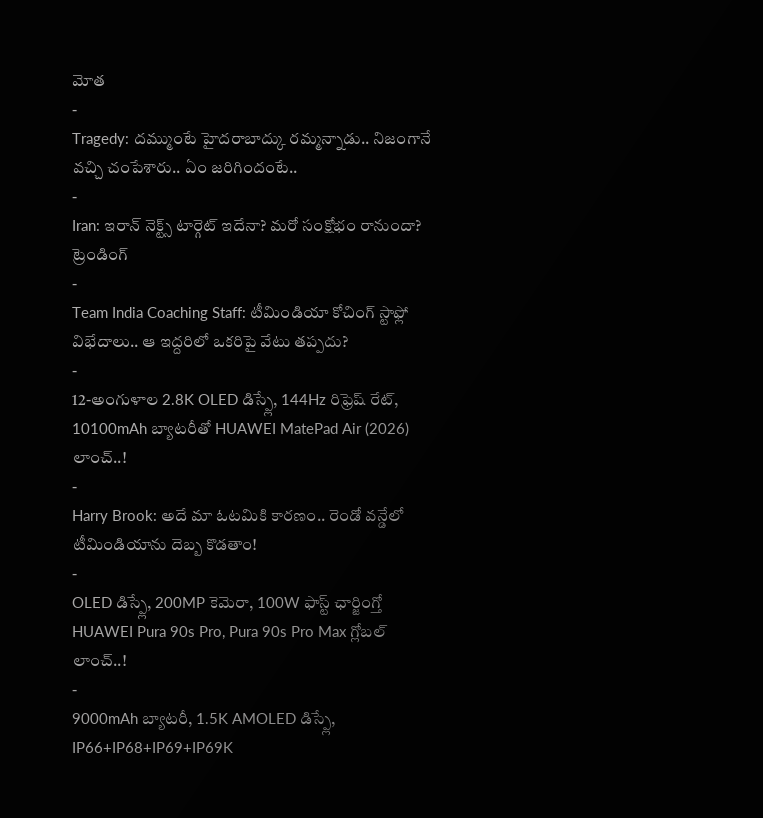మోత
-
Tragedy: దమ్ముంటే హైదరాబాద్కు రమ్మన్నాడు.. నిజంగానే వచ్చి చంపేశారు.. ఏం జరిగిందంటే..
-
Iran: ఇరాన్ నెక్ట్స్ టార్గెట్ ఇదేనా? మరో సంక్షోభం రానుందా?
ట్రెండింగ్
-
Team India Coaching Staff: టీమిండియా కోచింగ్ స్టాఫ్లో విభేదాలు.. ఆ ఇద్దరిలో ఒకరిపై వేటు తప్పదు?
-
12-అంగుళాల 2.8K OLED డిస్ప్లే, 144Hz రిఫ్రెష్ రేట్, 10100mAh బ్యాటరీతో HUAWEI MatePad Air (2026) లాంచ్..!
-
Harry Brook: అదే మా ఓటమికి కారణం.. రెండో వన్డేలో టీమిండియాను దెబ్బ కొడతాం!
-
OLED డిస్ప్లే, 200MP కెమెరా, 100W ఫాస్ట్ ఛార్జింగ్తో HUAWEI Pura 90s Pro, Pura 90s Pro Max గ్లోబల్ లాంచ్..!
-
9000mAh బ్యాటరీ, 1.5K AMOLED డిస్ప్లే, IP66+IP68+IP69+IP69K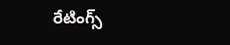రేటింగ్స్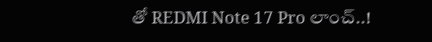తో REDMI Note 17 Pro లాంచ్..!